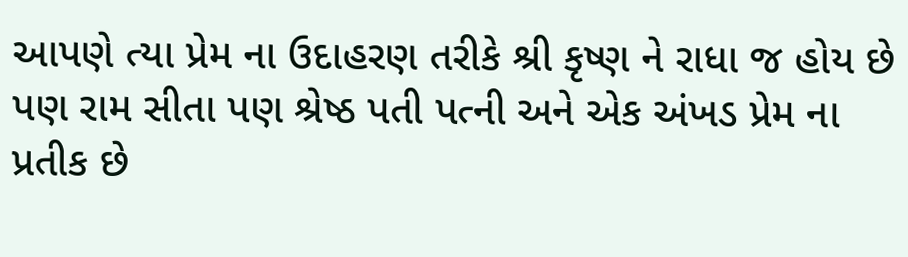આપણે ત્યા પ્રેમ ના ઉદાહરણ તરીકે શ્રી કૃષ્ણ ને રાધા જ હોય છે
પણ રામ સીતા પણ શ્રેષ્ઠ પતી પત્ની અને એક અંખડ પ્રેમ ના પ્રતીક છે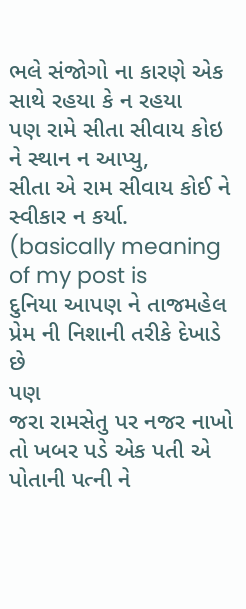ભલે સંજોગો ના કારણે એક સાથે રહયા કે ન રહયા
પણ રામે સીતા સીવાય કોઇ ને સ્થાન ન આપ્યુ,
સીતા એ રામ સીવાય કોઈ ને સ્વીકાર ન કર્યા.
(basically meaning of my post is
દુનિયા આપણ ને તાજમહેલ પ્રેમ ની નિશાની તરીકે દેખાડે છે
પણ
જરા રામસેતુ પર નજર નાખો તો ખબર પડે એક પતી એ પોતાની પત્ની ને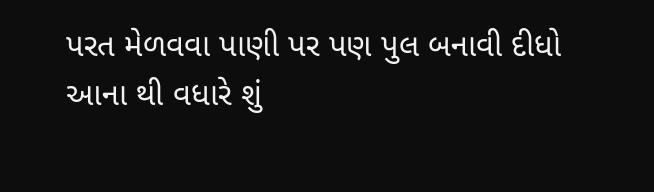પરત મેળવવા પાણી પર પણ પુલ બનાવી દીધો
આના થી વધારે શું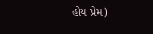હોય પ્રેમ)